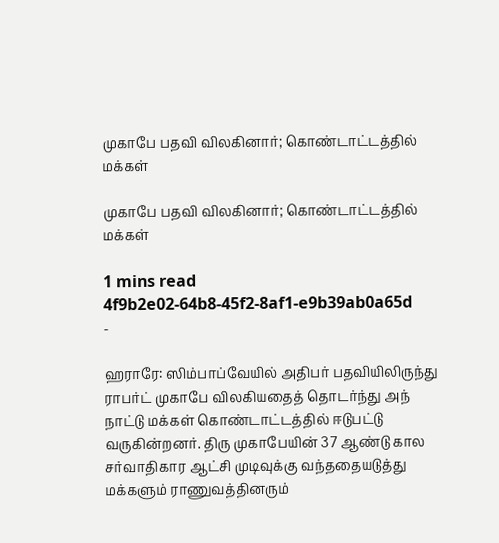முகாபே பதவி விலகினார்; கொண்டாட்டத்தில் மக்கள்

முகாபே பதவி விலகினார்; கொண்டாட்டத்தில் மக்கள்

1 mins read
4f9b2e02-64b8-45f2-8af1-e9b39ab0a65d
-

ஹராரே: ஸிம்பாப்வேயில் அதிபர் பதவியிலிருந்து ராபர்ட் முகாபே விலகியதைத் தொடர்ந்து அந் நாட்டு மக்கள் கொண்டாட்டத்தில் ஈடுபட்டு வருகின்றனர். திரு முகாபேயின் 37 ஆண்டு கால சர்வாதிகார ஆட்சி முடிவுக்கு வந்ததையடுத்து மக்களும் ராணுவத்தினரும்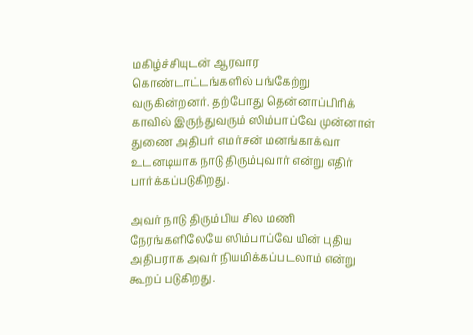மகிழ்ச்சியுடன் ஆரவார கொண்டாட்டங்களில் பங்கேற்று வருகின்றனர். தற்போது தென்னாப்பிரிக் காவில் இருந்துவரும் ஸிம்பாப்வே முன்னாள் துணை அதிபர் எமர்சன் மனங்காக்வா உடனடியாக நாடு திரும்புவார் என்று எதிர் பார்க்கப்படுகிறது.

அவர் நாடு திரும்பிய சில மணி நேரங்களிலேயே ஸிம்பாப்வே யின் புதிய அதிபராக அவர் நியமிக்கப்படலாம் என்று கூறப் படுகிறது.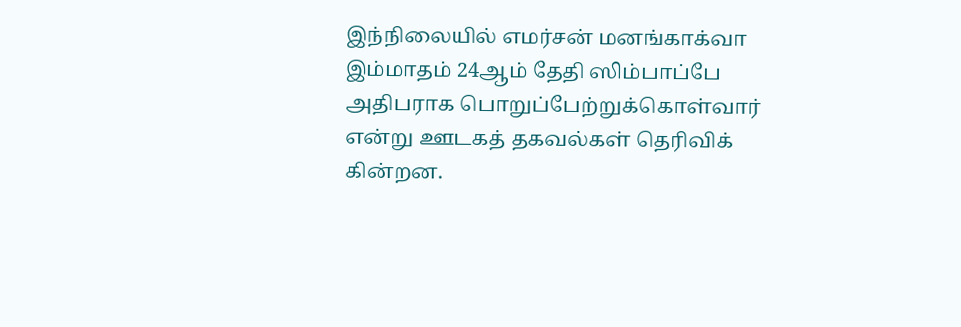இந்நிலையில் எமர்சன் மனங்காக்வா இம்மாதம் 24ஆம் தேதி ஸிம்பாப்பே அதிபராக பொறுப்பேற்றுக்கொள்வார் என்று ஊடகத் தகவல்கள் தெரிவிக் கின்றன.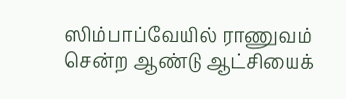ஸிம்பாப்வேயில் ராணுவம் சென்ற ஆண்டு ஆட்சியைக்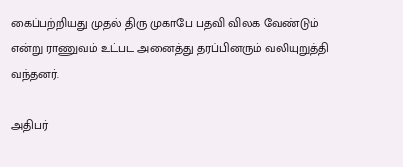கைப்பற்றியது முதல் திரு முகாபே பதவி விலக வேண்டும் என்று ராணுவம் உட்பட அனைத்து தரப்பினரும் வலியுறுத்தி வந்தனர்.

அதிபர்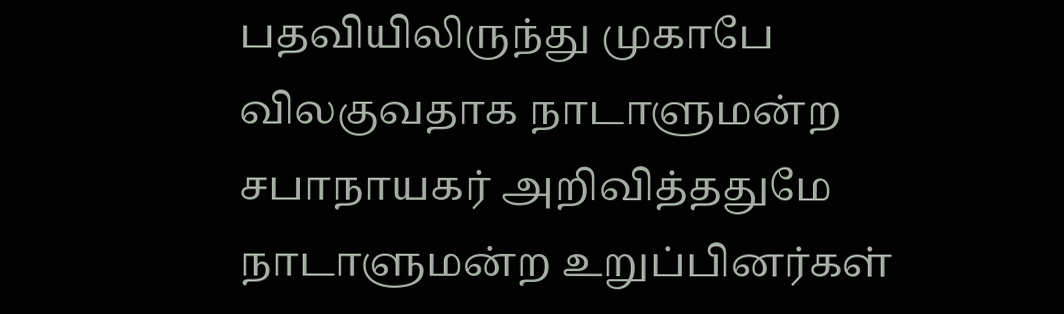பதவியிலிருந்து முகாபே விலகுவதாக நாடாளுமன்ற சபாநாயகர் அறிவித்ததுமே நாடாளுமன்ற உறுப்பினர்கள்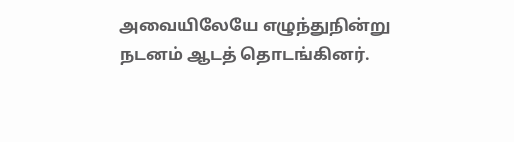அவையிலேயே எழுந்துநின்று நடனம் ஆடத் தொடங்கினர்.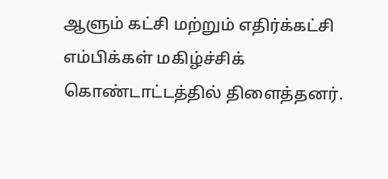ஆளும் கட்சி மற்றும் எதிர்க்கட்சி எம்பிக்கள் மகிழ்ச்சிக் கொண்டாட்டத்தில் திளைத்தனர்.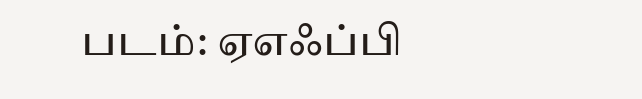படம்: ஏஎஃப்பி